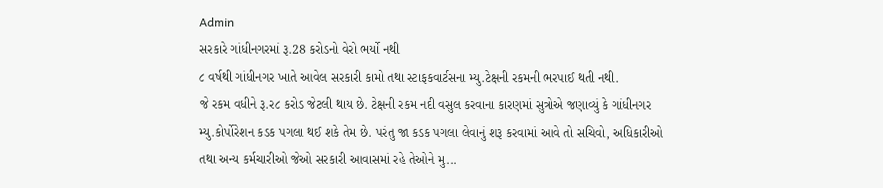Admin
સરકારે ગાંધીનગરમાં રૂ.28 કરોડનો વેરો ભર્યો નથી
૮ વર્ષથી ગાંધીનગર ખાતે આવેલ સરકારી કામો તથા સ્ટાફકવાર્ટસના મ્યુ.ટેક્ષની રકમની ભરપાઈ થતી નથી.
જે રકમ વધીને રૂ.ર૮ કરોડ જેટલી થાય છે. ટેક્ષની રકમ નદી વસુલ કરવાના કારણમાં સુત્રોએ જણાવ્યું કે ગાંધીનગર મ્યુ.કોર્પોરેશન કડક પગલા થઈ શકે તેમ છે. પરંતુ જા કડક પગલા લેવાનું શરૂ કરવામાં આવે તો સચિવો, અધિકારીઓ તથા અન્ય કર્મચારીઓ જેઓ સરકારી આવાસમાં રહે તેઓને મુ...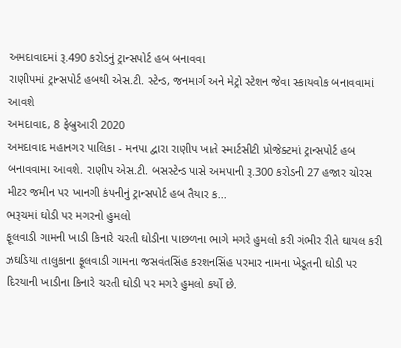અમદાવાદમાં રૂ.490 કરોડનું ટ્રાન્સપોર્ટ હબ બનાવવા
રાણીપમાં ટ્રાન્સપોર્ટ હબથી એસ.ટી. સ્ટેન્ડ, જનમાર્ગ અને મેટ્રો સ્ટેશન જેવા સ્કાયવોક બનાવવામાં આવશે
અમદાવાદ, 8 ફેબ્રુઆરી 2020
અમદાવાદ મહાનગર પાલિકા - મનપા દ્વારા રાણીપ ખાતે સ્માર્ટસીટી પ્રોજેક્ટમાં ટ્રાન્સપોર્ટ હબ બનાવવામા આવશે. રાણીપ એસ.ટી. બસસ્ટેન્ડ પાસે અમપાની રૂ.300 કરોડની 27 હજાર ચોરસ મીટર જમીન પર ખાનગી કંપનીનું ટ્રાન્સપોર્ટ હબ તૈયાર ક...
ભરૂચમાં ઘોડી પર મગરનો હુમલો
ફૂલવાડી ગામની ખાડી કિનારે ચરતી ઘોડીના પાછળના ભાગે મગરે હુમલો કરી ગંભીર રીતે ઘાયલ કરી
ઝઘડિયા તાલુકાના ફૂલવાડી ગામના જસવંતસિંહ કરશનસિંહ પરમાર નામના ખેડૂતની ઘોડી પર દિરયાની ખાડીના કિનારે ચરતી ઘોડી પર મગરે હુમલો કર્યો છે.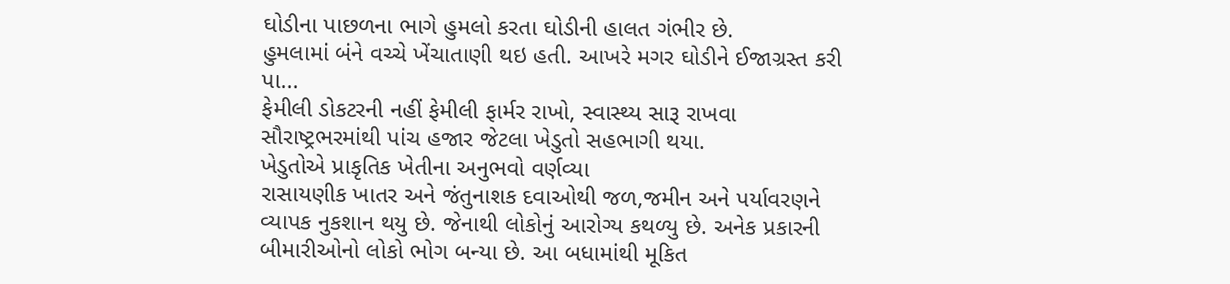ઘોડીના પાછળના ભાગે હુમલો કરતા ઘોડીની હાલત ગંભીર છે.
હુમલામાં બંને વચ્ચે ખેંચાતાણી થઇ હતી. આખરે મગર ઘોડીને ઈજાગ્રસ્ત કરી પા...
ફેમીલી ડોકટરની નહીં ફેમીલી ફાર્મર રાખો, સ્વાસ્થ્ય સારૂ રાખવા
સૌરાષ્ટ્રભરમાંથી પાંચ હજાર જેટલા ખેડુતો સહભાગી થયા.
ખેડુતોએ પ્રાકૃતિક ખેતીના અનુભવો વર્ણવ્યા
રાસાયણીક ખાતર અને જંતુનાશક દવાઓથી જળ,જમીન અને પર્યાવરણને વ્યાપક નુકશાન થયુ છે. જેનાથી લોકોનું આરોગ્ય કથળ્યુ છે. અનેક પ્રકારની બીમારીઓનો લોકો ભોગ બન્યા છે. આ બધામાંથી મૂકિત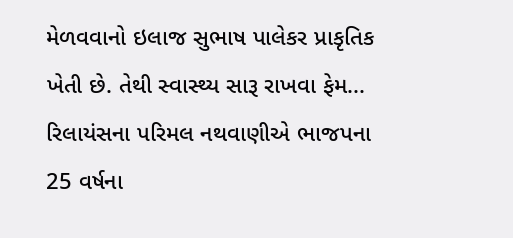મેળવવાનો ઇલાજ સુભાષ પાલેકર પ્રાકૃતિક ખેતી છે. તેથી સ્વાસ્થ્ય સારૂ રાખવા ફેમ...
રિલાયંસના પરિમલ નથવાણીએ ભાજપના 25 વર્ષના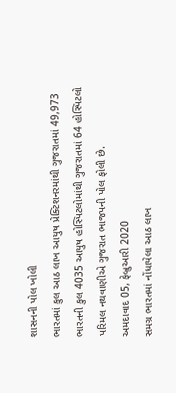શાસનની પોલ ખોલી
ભારતમાં કુલ આઠ લાખ આયુષ પ્રેક્ટિશનરમાંથી ગુજરાતમાં 49,973
ભારતની કુલ 4035 આયુષ હોસ્પિટલોમાંથી ગુજરાતમાં 64 હોસ્પિટલો
પરિમલ નથવાણીએ ગુજરાત ભાજપની પોલ ફોલી છે.
અમદાવાદ 05, ફેબ્રુઆરી 2020
સમગ્ર ભારતમાં નોંધાયેલા આઠ લાખ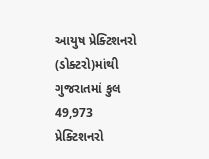આયુષ પ્રેક્ટિશનરો (ડોક્ટરો)માંથી ગુજરાતમાં કુલ 49,973 પ્રેક્ટિશનરો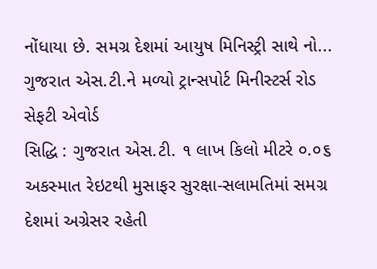નોંધાયા છે. સમગ્ર દેશમાં આયુષ મિનિસ્ટ્રી સાથે નો...
ગુજરાત એસ.ટી.ને મળ્યો ટ્રાન્સપોર્ટ મિનીસ્ટર્સ રોડ સેફટી એવોર્ડ
સિદ્ધિ : ગુજરાત એસ.ટી. ૧ લાખ કિલો મીટરે ૦.૦૬ અકસ્માત રેઇટથી મુસાફર સુરક્ષા-સલામતિમાં સમગ્ર દેશમાં અગ્રેસર રહેતી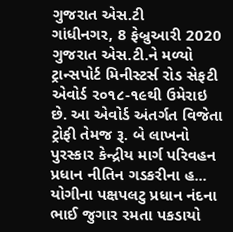ગુજરાત એસ.ટી
ગાંધીનગર, 8 ફેબ્રુઆરી 2020
ગુજરાત એસ.ટી.ને મળ્યો ટ્રાન્સપોર્ટ મિનીસ્ટર્સ રોડ સેફટી એવોર્ડ ર૦૧૮-૧૯થી ઉમેરાઇ છે. આ એવોર્ડ અંતર્ગત વિજેતા ટ્રોફી તેમજ રૂ. બે લાખનો પુરસ્કાર કેન્દ્રીય માર્ગ પરિવહન પ્રધાન નીતિન ગડકરીના હ...
યોગીના પક્ષપલટુ પ્રધાન નંદના ભાઈ જુગાર રમતા પકડાયો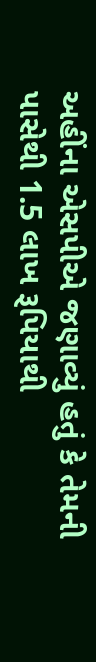અહીંના એસપીએ જણાવ્યું હતું કે તેમની પાસેથી 1.5 લાખ રૂપિયાથી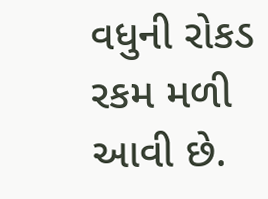વધુની રોકડ રકમ મળી આવી છે.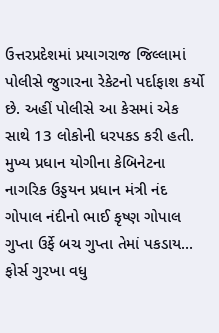ઉત્તરપ્રદેશમાં પ્રયાગરાજ જિલ્લામાં પોલીસે જુગારના રેકેટનો પર્દાફાશ કર્યો છે. અહીં પોલીસે આ કેસમાં એક સાથે 13 લોકોની ધરપકડ કરી હતી. મુખ્ય પ્રધાન યોગીના કેબિનેટના નાગરિક ઉડ્ડયન પ્રધાન મંત્રી નંદ ગોપાલ નંદીનો ભાઈ કૃષ્ણ ગોપાલ ગુપ્તા ઉર્ફે બચ ગુપ્તા તેમાં પકડાય...
ફોર્સ ગુરખા વધુ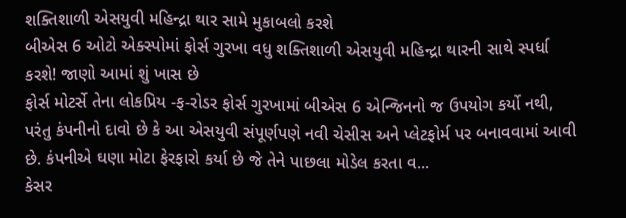શક્તિશાળી એસયુવી મહિન્દ્રા થાર સામે મુકાબલો કરશે
બીએસ 6 ઓટો એક્સ્પોમાં ફોર્સ ગુરખા વધુ શક્તિશાળી એસયુવી મહિન્દ્રા થારની સાથે સ્પર્ધા કરશે! જાણો આમાં શું ખાસ છે
ફોર્સ મોટર્સે તેના લોકપ્રિય -ફ-રોડર ફોર્સ ગુરખામાં બીએસ 6 એન્જિનનો જ ઉપયોગ કર્યો નથી, પરંતુ કંપનીનો દાવો છે કે આ એસયુવી સંપૂર્ણપણે નવી ચેસીસ અને પ્લેટફોર્મ પર બનાવવામાં આવી છે. કંપનીએ ઘણા મોટા ફેરફારો કર્યા છે જે તેને પાછલા મોડેલ કરતા વ...
કેસર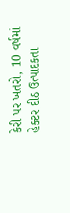કેરી પર ખતરો, 10 વર્ષમાં હેક્ટર દીઠ ઉત્પાદકતા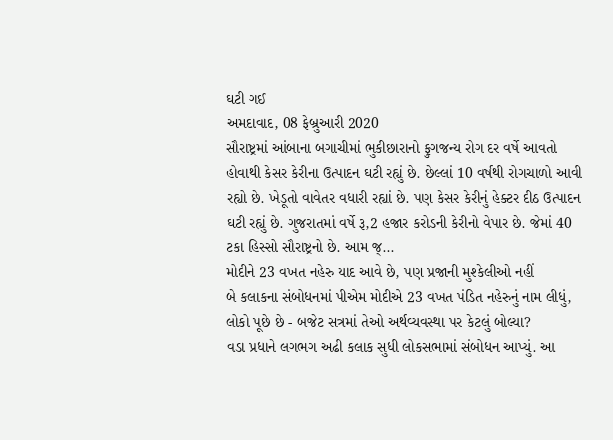ઘટી ગઈ
અમદાવાદ, 08 ફેબ્રુઆરી 2020
સૌરાષ્ટ્રમાં આંબાના બગાચીમાં ભુકીછારાનો ફુગજન્ય રોગ દર વર્ષે આવતો હોવાથી કેસર કેરીના ઉત્પાદન ઘટી રહ્યું છે. છેલ્લાં 10 વર્ષથી રોગચાળો આવી રહ્યો છે. ખેડૂતો વાવેતર વધારી રહ્યાં છે. પણ કેસર કેરીનું હેક્ટર દીઠ ઉત્પાદન ઘટી રહ્યું છે. ગુજરાતમાં વર્ષે રૂ,2 હજાર કરોડની કેરીનો વેપાર છે. જેમાં 40 ટકા હિસ્સો સૌરાષ્ટ્રનો છે. આમ જ્...
મોદીને 23 વખત નહેરુ યાદ આવે છે, પણ પ્રજાની મુશ્કેલીઓ નહીં
બે કલાકના સંબોધનમાં પીએમ મોદીએ 23 વખત પંડિત નહેરુનું નામ લીધું, લોકો પૂછે છે - બજેટ સત્રમાં તેઓ અર્થવ્યવસ્થા પર કેટલું બોલ્યા?
વડા પ્રધાને લગભગ અઢી કલાક સુધી લોકસભામાં સંબોધન આપ્યું. આ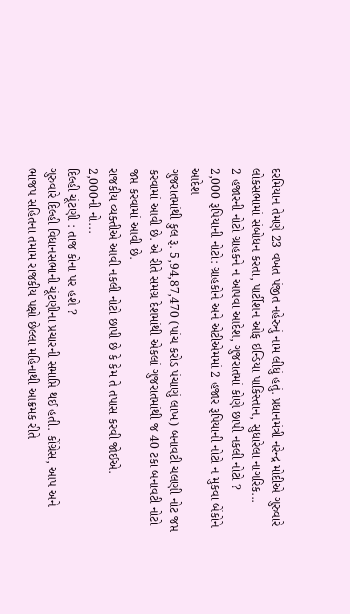દરમિયાન તેમણે 23 વખત પંજીત નહેરુનું નામ લીધું હતું. પ્રધાનમંત્રી નરેન્દ્ર મોદીએ ગુરુવારે લોકસભામાં સંબોધન કરતા, પાર્ટીશન ઓફ ઇન્ડિયા પાકિસ્તાન, સુધારેલા નાગરિક...
2 હજારની નોટો ગ્રાહકને ન આપવા આદેશ, ગુજરાતમાં કોણે છાપી નકલી નોટો ?
2,000 રૂપિયાની નોટો: ગ્રાહકોને અને એટીએમમાં 2 હજાર રૂપિયાની નોટો ન મુકવા બેંકોને આદેશ
ગુજરાતમાંથી કુલ રૂ. 5,94,87,470 (પાંચ કરોડ પંચાણું લાખ) બનાવટી ચલણી નોટ જપ્ત કરવામાં આવી છે. એ રીતે સમગ્ર દેશમાંથી એકલાં ગુજરાતમાંથી જ 40 ટકા બનાવટી નોટો જપ્ત કરવામાં આવી છે.
રાજકીય વ્યક્તીએ આવી નકલી નોટો છાપી છે કે કેમ તે તપાસ કરવી જોઈએ.
2,000ની નો...
દિલ્હી ચૂંટણી : તાજ કોના પર હશે ?
ગુરુવારે દિલ્હી વિધાનસભાની ચૂંટણીના પ્રચારની સમાપ્તિ થઈ હતી. કોંગ્રેસ, આપ અને ભાજપ સહિતના તમામ રાજકીય પક્ષો છેલ્લા મહિનાથી આક્રમક રીતે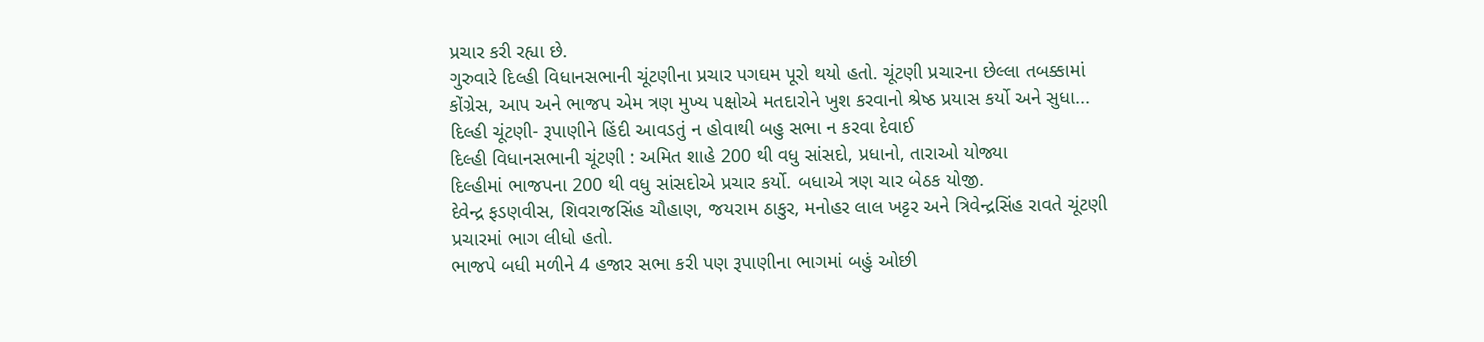પ્રચાર કરી રહ્યા છે.
ગુરુવારે દિલ્હી વિધાનસભાની ચૂંટણીના પ્રચાર પગઘમ પૂરો થયો હતો. ચૂંટણી પ્રચારના છેલ્લા તબક્કામાં કોંગ્રેસ, આપ અને ભાજપ એમ ત્રણ મુખ્ય પક્ષોએ મતદારોને ખુશ કરવાનો શ્રેષ્ઠ પ્રયાસ કર્યો અને સુધા...
દિલ્હી ચૂંટણી- રૂપાણીને હિંદી આવડતું ન હોવાથી બહુ સભા ન કરવા દેવાઈ
દિલ્હી વિધાનસભાની ચૂંટણી : અમિત શાહે 200 થી વધુ સાંસદો, પ્રધાનો, તારાઓ યોજ્યા
દિલ્હીમાં ભાજપના 200 થી વધુ સાંસદોએ પ્રચાર કર્યો. બધાએ ત્રણ ચાર બેઠક યોજી.
દેવેન્દ્ર ફડણવીસ, શિવરાજસિંહ ચૌહાણ, જયરામ ઠાકુર, મનોહર લાલ ખટ્ટર અને ત્રિવેન્દ્રસિંહ રાવતે ચૂંટણી પ્રચારમાં ભાગ લીધો હતો.
ભાજપે બધી મળીને 4 હજાર સભા કરી પણ રૂપાણીના ભાગમાં બહું ઓછી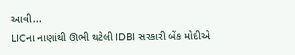આવી...
LICના નાણાંથી ઊભી થટેલી IDBI સરકારી બેંક મોદીએ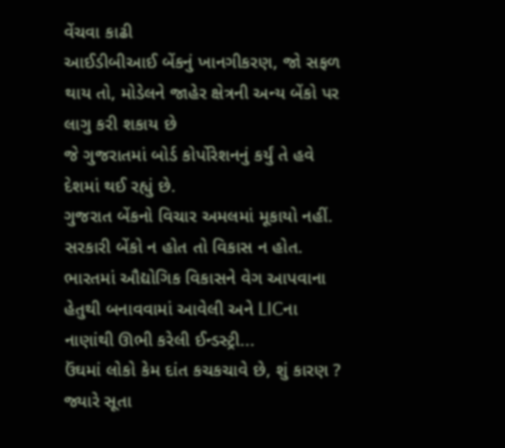વેંચવા કાઢી
આઈડીબીઆઈ બેંકનું ખાનગીકરણ, જો સફળ થાય તો, મોડેલને જાહેર ક્ષેત્રની અન્ય બેંકો પર લાગુ કરી શકાય છે
જે ગુજરાતમાં બોર્ડ કોર્પોરેશનનું કર્યું તે હવે દેશમાં થઈ રહ્યું છે.
ગુજરાત બેંકનો વિચાર અમલમાં મૂકાયો નહીં. સરકારી બેંકો ન હોત તો વિકાસ ન હોત.
ભારતમાં ઔદ્યોગિક વિકાસને વેગ આપવાના હેતુથી બનાવવામાં આવેલી અને LICના નાણાંથી ઊભી કરેલી ઈન્ડસ્ટ્રી...
ઉંઘમાં લોકો કેમ દાંત કચકચાવે છે, શું કારણ ?
જ્યારે સૂતા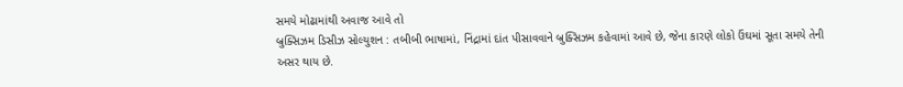સમયે મોઢામાંથી અવાજ આવે તો
બ્રુક્સિઝમ ડિસીઝ સોલ્યુશન : તબીબી ભાષામાં, નિંદ્રામાં દાંત પીસાવવાને બ્રુક્સિઝમ કહેવામાં આવે છે, જેના કારણે લોકો ઉંઘમાં સૂતા સમયે તેની અસર થાય છે.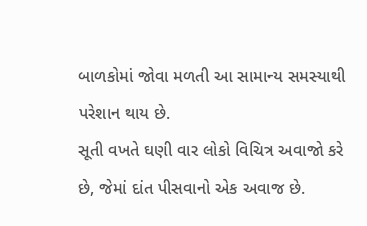બાળકોમાં જોવા મળતી આ સામાન્ય સમસ્યાથી પરેશાન થાય છે.
સૂતી વખતે ઘણી વાર લોકો વિચિત્ર અવાજો કરે છે, જેમાં દાંત પીસવાનો એક અવાજ છે.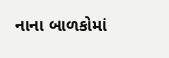નાના બાળકોમાં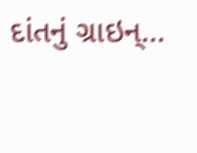દાંતનું ગ્રાઇન્...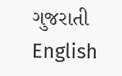ગુજરાતી
English